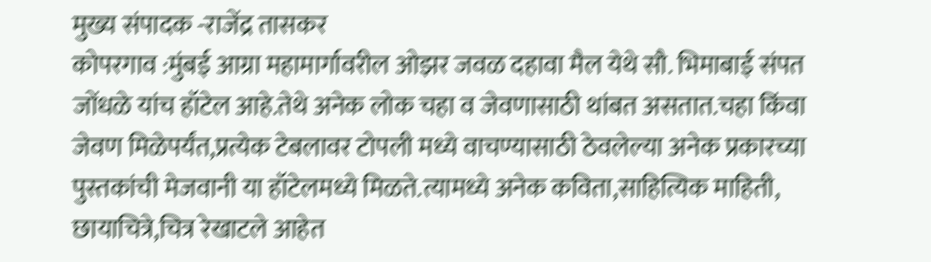मुख्य संपादक -राजेंद्र तासकर
कोपरगाव :मुंबई आग्रा महामार्गावरील ओझर जवळ दहावा मैल येथे सौ. भिमाबाई संपत जोंधळे यांच हॉटेल आहे.तेथे अनेक लोक चहा व जेवणासाठी थांबत असतात.चहा किंवा जेवण मिळेपर्यंत,प्रत्येक टेबलावर टोपली मध्ये वाचण्यासाठी ठेवलेल्या अनेक प्रकारच्या पुस्तकांची मेजवानी या हॉटेलमध्ये मिळते.त्यामध्ये अनेक कविता,साहित्यिक माहिती, छायाचित्रे,चित्र रेखाटले आहेत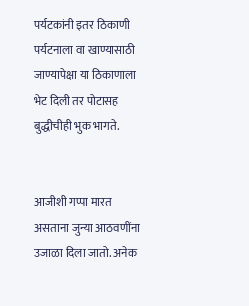पर्यटकांनी इतर ठिकाणी पर्यटनाला वा खाण्यासाठी जाण्यापेक्षा या ठिकाणाला भेट दिली तर पोटासह बुद्धीचीही भुक भागते.


आजीशी गप्पा मारत असताना जुन्या आठवणींना उजाळा दिला जातो. अनेक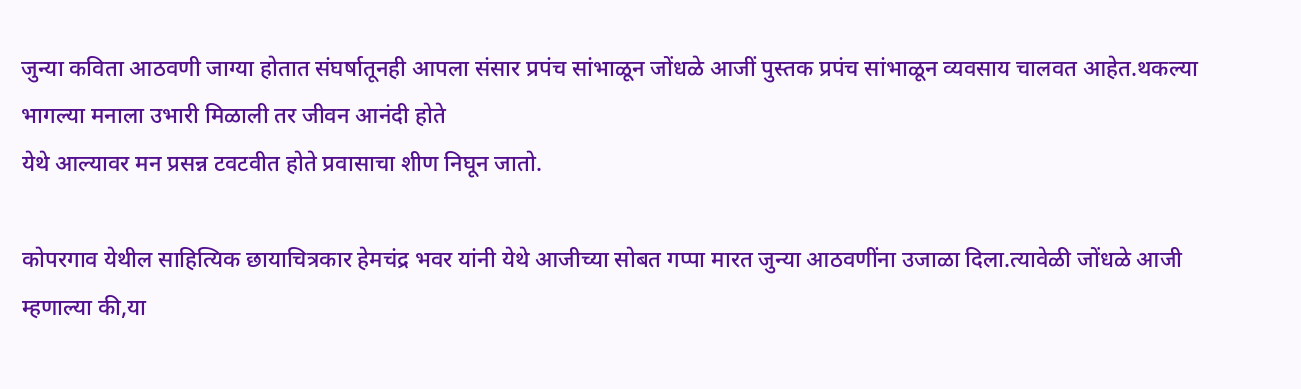जुन्या कविता आठवणी जाग्या होतात संघर्षातूनही आपला संसार प्रपंच सांभाळून जोंधळे आजीं पुस्तक प्रपंच सांभाळून व्यवसाय चालवत आहेत.थकल्या भागल्या मनाला उभारी मिळाली तर जीवन आनंदी होते
येथे आल्यावर मन प्रसन्न टवटवीत होते प्रवासाचा शीण निघून जातो.

कोपरगाव येथील साहित्यिक छायाचित्रकार हेमचंद्र भवर यांनी येथे आजीच्या सोबत गप्पा मारत जुन्या आठवणींना उजाळा दिला.त्यावेळी जोंधळे आजी म्हणाल्या की,या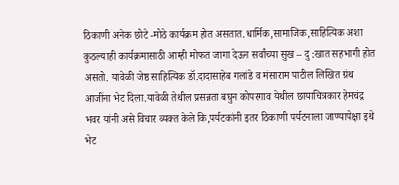ठिकाणी अनेक छोटे -मोठे कार्यक्रम होत असतात.धार्मिक,सामाजिक,साहित्यिक अशा कुठल्याही कार्यक्रमासाठी आम्ही मोफत जागा देऊन सर्वांच्या सुख – दु :खात सहभागी होत असतो. यावेळी जेष्ठ साहित्यिक डॉ.दादासाहेब गलांडे व मंसाराम पाटील लिखित ग्रंथ आजींना भेट दिला.यावेळी तेथील प्रसन्नता बघुन कोपरगाव येथील छायाचित्रकार हेमचंद्र भवर यांनी असे विचार व्यक्त केले कि,पर्यटकांनी इतर ठिकाणी पर्यटनाला जाण्यापेक्षा इथे भेट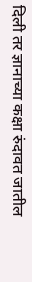दिली तर ज्ञानाच्या कक्षा रुंदावत जातील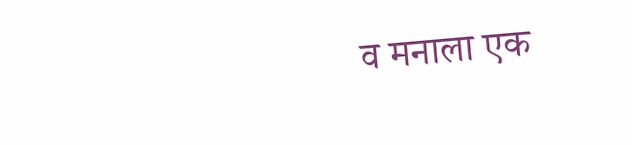व मनाला एक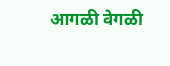आगळी वेगळी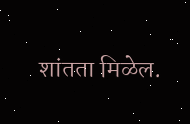शांतता मिळेल.